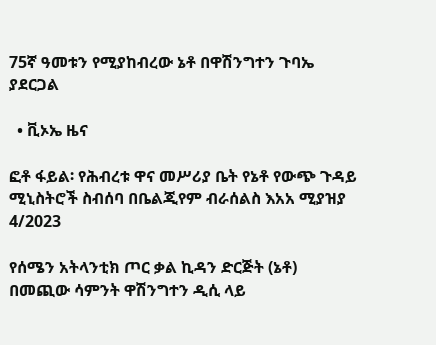75ኛ ዓመቱን የሚያከብረው ኔቶ በዋሽንግተን ጉባኤ ያደርጋል

  • ቪኦኤ ዜና

ፎቶ ፋይል፡ የሕብረቱ ዋና መሥሪያ ቤት የኔቶ የውጭ ጉዳይ ሚኒስትሮች ስብሰባ በቤልጂየም ብራሰልስ እአአ ሚያዝያ 4/2023

የሰሜን አትላንቲክ ጦር ቃል ኪዳን ድርጅት (ኔቶ) በመጪው ሳምንት ዋሽንግተን ዲሲ ላይ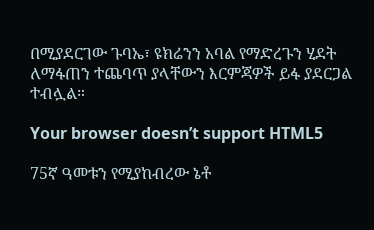በሚያደርገው ጉባኤ፣ ዩክሬንን አባል የማድረጉን ሂደት ለማፋጠን ተጨባጥ ያላቸውን እርምጃዎች ይፋ ያደርጋል ተብሏል።

Your browser doesn’t support HTML5

75ኛ ዓመቱን የሚያከብረው ኔቶ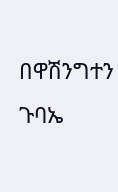በዋሽንግተን ጉባኤ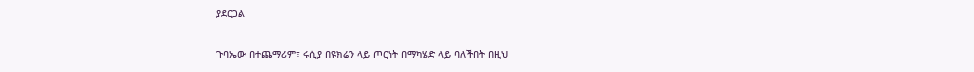ያደርጋል

ጉባኤው በተጨማሪም፣ ሩሲያ በዩክሬን ላይ ጦርነት በማካሄድ ላይ ባለችበት በዚህ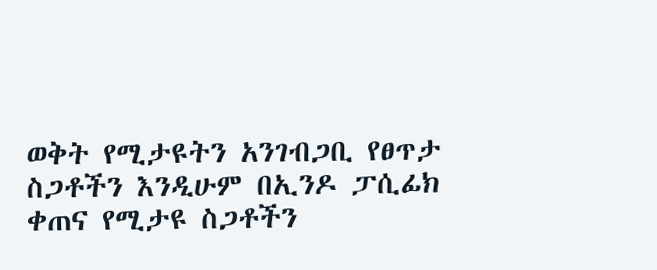ወቅት የሚታዩትን አንገብጋቢ የፀጥታ ስጋቶችን እንዲሁም በኢንዶ ፓሲፊክ ቀጠና የሚታዩ ስጋቶችን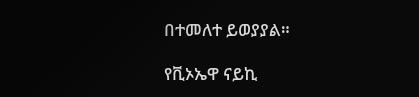በተመለተ ይወያያል።

የቪኦኤዋ ናይኪ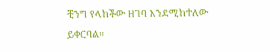ቺንግ የላከችው ዘገባ እንደሚከተለው ይቀርባል።